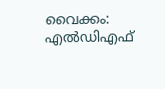വൈക്കം: എൽഡിഎഫ്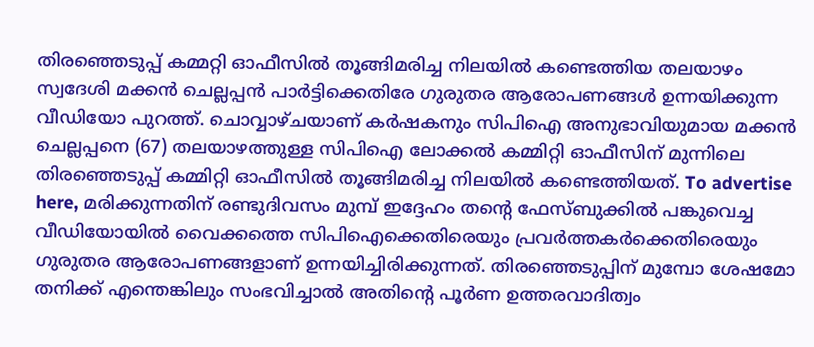തിരഞ്ഞെടുപ്പ് കമ്മറ്റി ഓഫീസിൽ തൂങ്ങിമരിച്ച നിലയിൽ കണ്ടെത്തിയ തലയാഴം സ്വദേശി മക്കൻ ചെല്ലപ്പൻ പാർട്ടിക്കെതിരേ ഗുരുതര ആരോപണങ്ങൾ ഉന്നയിക്കുന്ന വീഡിയോ പുറത്ത്. ചൊവ്വാഴ്ചയാണ് കർഷകനും സിപിഐ അനുഭാവിയുമായ മക്കൻ ചെല്ലപ്പനെ (67) തലയാഴത്തുള്ള സിപിഐ ലോക്കൽ കമ്മിറ്റി ഓഫീസിന് മുന്നിലെ തിരഞ്ഞെടുപ്പ് കമ്മിറ്റി ഓഫീസിൽ തൂങ്ങിമരിച്ച നിലയിൽ കണ്ടെത്തിയത്. To advertise here, മരിക്കുന്നതിന് രണ്ടുദിവസം മുമ്പ് ഇദ്ദേഹം തന്റെ ഫേസ്ബുക്കിൽ പങ്കുവെച്ച വീഡിയോയിൽ വൈക്കത്തെ സിപിഐക്കെതിരെയും പ്രവർത്തകർക്കെതിരെയും ഗുരുതര ആരോപണങ്ങളാണ് ഉന്നയിച്ചിരിക്കുന്നത്. തിരഞ്ഞെടുപ്പിന് മുമ്പോ ശേഷമോ തനിക്ക് എന്തെങ്കിലും സംഭവിച്ചാൽ അതിന്റെ പൂർണ ഉത്തരവാദിത്വം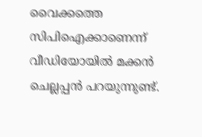വൈക്കത്തെ സിപിഐക്കാണെന്ന് വീഡിയോയിൽ മക്കൻ ചെല്ലപ്പൻ പറയുന്നുണ്ട്.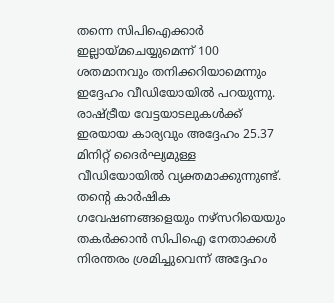തന്നെ സിപിഐക്കാർ ഇല്ലായ്മചെയ്യുമെന്ന് 100 ശതമാനവും തനിക്കറിയാമെന്നും ഇദ്ദേഹം വീഡിയോയിൽ പറയുന്നു. രാഷ്ട്രീയ വേട്ടയാടലുകൾക്ക് ഇരയായ കാര്യവും അദ്ദേഹം 25.37 മിനിറ്റ് ദൈർഘ്യമുള്ള വീഡിയോയിൽ വ്യക്തമാക്കുന്നുണ്ട്. തന്റെ കാർഷിക ഗവേഷണങ്ങളെയും നഴ്സറിയെയും തകർക്കാൻ സിപിഐ നേതാക്കൾ നിരന്തരം ശ്രമിച്ചുവെന്ന് അദ്ദേഹം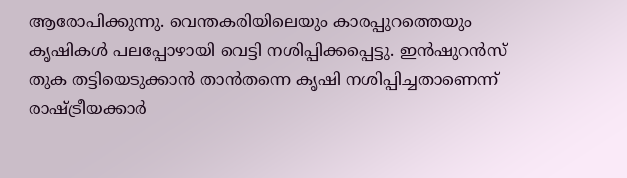ആരോപിക്കുന്നു. വെന്തകരിയിലെയും കാരപ്പുറത്തെയും കൃഷികൾ പലപ്പോഴായി വെട്ടി നശിപ്പിക്കപ്പെട്ടു. ഇൻഷുറൻസ് തുക തട്ടിയെടുക്കാൻ താൻതന്നെ കൃഷി നശിപ്പിച്ചതാണെന്ന് രാഷ്ട്രീയക്കാർ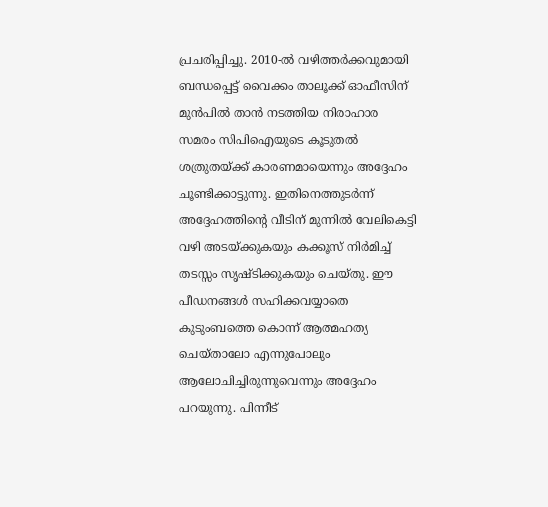പ്രചരിപ്പിച്ചു. 2010-ൽ വഴിത്തർക്കവുമായി ബന്ധപ്പെട്ട് വൈക്കം താലൂക്ക് ഓഫീസിന് മുൻപിൽ താൻ നടത്തിയ നിരാഹാര സമരം സിപിഐയുടെ കൂടുതൽ ശത്രുതയ്ക്ക് കാരണമായെന്നും അദ്ദേഹം ചൂണ്ടിക്കാട്ടുന്നു. ഇതിനെത്തുടർന്ന് അദ്ദേഹത്തിന്റെ വീടിന് മുന്നിൽ വേലികെട്ടി വഴി അടയ്ക്കുകയും കക്കൂസ് നിർമിച്ച് തടസ്സം സൃഷ്ടിക്കുകയും ചെയ്തു. ഈ പീഡനങ്ങൾ സഹിക്കവയ്യാതെ കുടുംബത്തെ കൊന്ന് ആത്മഹത്യ ചെയ്താലോ എന്നുപോലും ആലോചിച്ചിരുന്നുവെന്നും അദ്ദേഹം പറയുന്നു. പിന്നീട്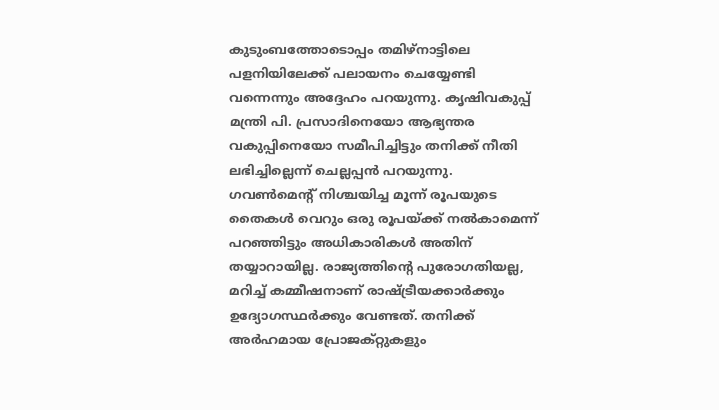കുടുംബത്തോടൊപ്പം തമിഴ്നാട്ടിലെ പളനിയിലേക്ക് പലായനം ചെയ്യേണ്ടി വന്നെന്നും അദ്ദേഹം പറയുന്നു. കൃഷിവകുപ്പ് മന്ത്രി പി. പ്രസാദിനെയോ ആഭ്യന്തര വകുപ്പിനെയോ സമീപിച്ചിട്ടും തനിക്ക് നീതി ലഭിച്ചില്ലെന്ന് ചെല്ലപ്പൻ പറയുന്നു. ഗവൺമെന്റ് നിശ്ചയിച്ച മൂന്ന് രൂപയുടെ തൈകൾ വെറും ഒരു രൂപയ്ക്ക് നൽകാമെന്ന് പറഞ്ഞിട്ടും അധികാരികൾ അതിന് തയ്യാറായില്ല. രാജ്യത്തിന്റെ പുരോഗതിയല്ല, മറിച്ച് കമ്മീഷനാണ് രാഷ്ട്രീയക്കാർക്കും ഉദ്യോഗസ്ഥർക്കും വേണ്ടത്. തനിക്ക് അർഹമായ പ്രോജക്റ്റുകളും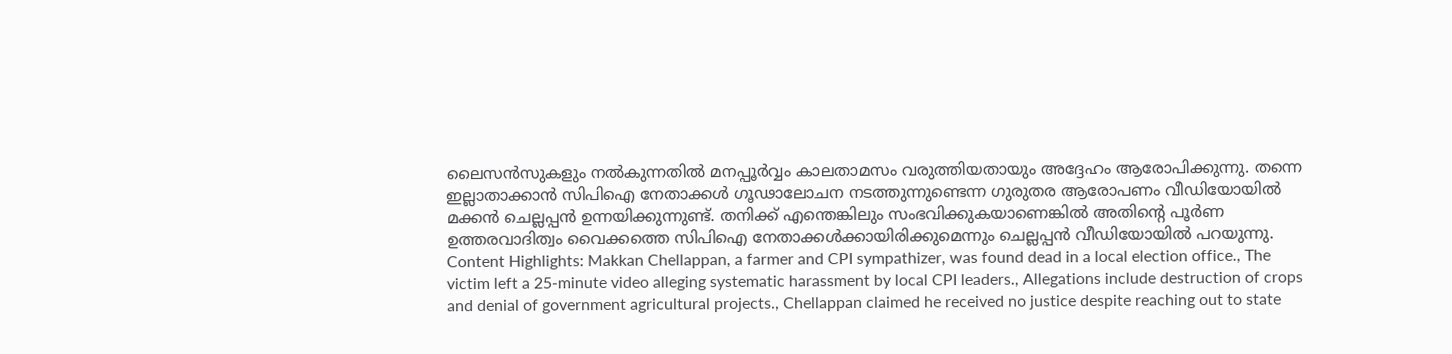ലൈസൻസുകളും നൽകുന്നതിൽ മനപ്പൂർവ്വം കാലതാമസം വരുത്തിയതായും അദ്ദേഹം ആരോപിക്കുന്നു. തന്നെ ഇല്ലാതാക്കാൻ സിപിഐ നേതാക്കൾ ഗൂഢാലോചന നടത്തുന്നുണ്ടെന്ന ഗുരുതര ആരോപണം വീഡിയോയിൽ മക്കൻ ചെല്ലപ്പൻ ഉന്നയിക്കുന്നുണ്ട്. തനിക്ക് എന്തെങ്കിലും സംഭവിക്കുകയാണെങ്കിൽ അതിന്റെ പൂർണ ഉത്തരവാദിത്വം വൈക്കത്തെ സിപിഐ നേതാക്കൾക്കായിരിക്കുമെന്നും ചെല്ലപ്പൻ വീഡിയോയിൽ പറയുന്നു. Content Highlights: Makkan Chellappan, a farmer and CPI sympathizer, was found dead in a local election office., The victim left a 25-minute video alleging systematic harassment by local CPI leaders., Allegations include destruction of crops and denial of government agricultural projects., Chellappan claimed he received no justice despite reaching out to state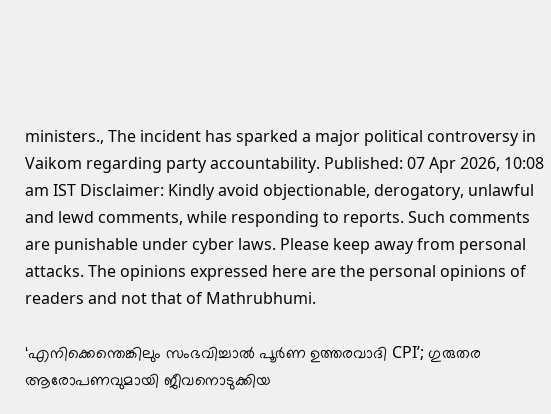ministers., The incident has sparked a major political controversy in Vaikom regarding party accountability. Published: 07 Apr 2026, 10:08 am IST Disclaimer: Kindly avoid objectionable, derogatory, unlawful and lewd comments, while responding to reports. Such comments are punishable under cyber laws. Please keep away from personal attacks. The opinions expressed here are the personal opinions of readers and not that of Mathrubhumi.

‘എനിക്കെന്തെങ്കിലും സംഭവിച്ചാൽ പൂർണ ഉത്തരവാദി CPI’; ഗുരുതര ആരോപണവുമായി ജീവനൊടുക്കിയ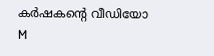കർഷകന്റെ വീഡിയോ
M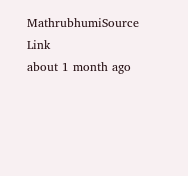MathrubhumiSource Link
about 1 month ago